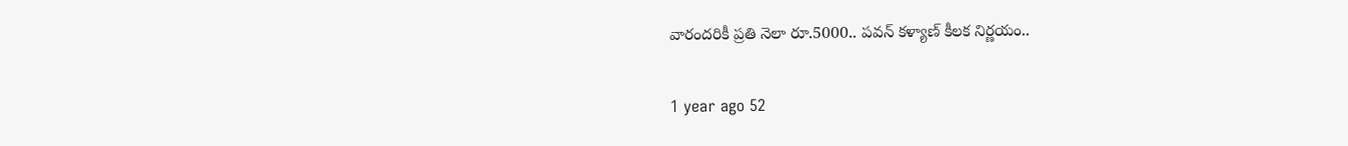వారందరికీ ప్రతి నెలా రూ.5000.. పవన్ కళ్యాణ్ కీలక నిర్ణయం..

1 year ago 52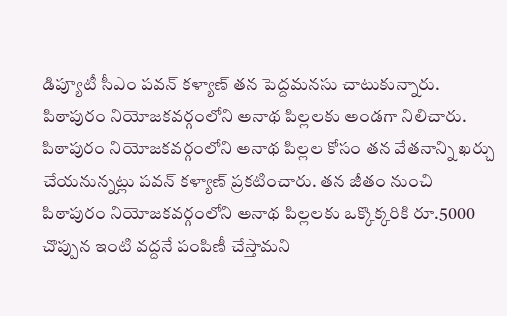డిప్యూటీ సీఎం పవన్ కళ్యాణ్ తన పెద్దమనసు చాటుకున్నారు. పిఠాపురం నియోజకవర్గంలోని అనాథ పిల్లలకు అండగా నిలిచారు. పిఠాపురం నియోజకవర్గంలోని అనాథ పిల్లల కోసం తన వేతనాన్ని ఖర్చు చేయనున్నట్లు పవన్ కళ్యాణ్ ప్రకటించారు. తన జీతం నుంచి పిఠాపురం నియోజకవర్గంలోని అనాథ పిల్లలకు ఒక్కొక్కరికి రూ.5000 చొప్పున ఇంటి వద్దనే పంపిణీ చేస్తామని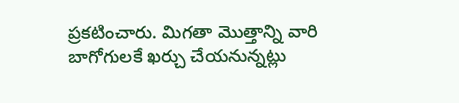ప్రకటించారు. మిగతా మొత్తాన్ని వారి బాగోగులకే ఖర్చు చేయనున్నట్లు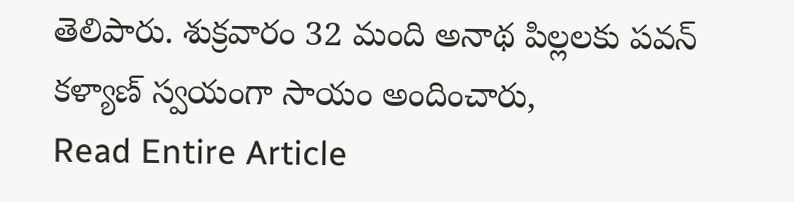తెలిపారు. శుక్రవారం 32 మంది అనాథ పిల్లలకు పవన్ కళ్యాణ్ స్వయంగా సాయం అందించారు,
Read Entire Article